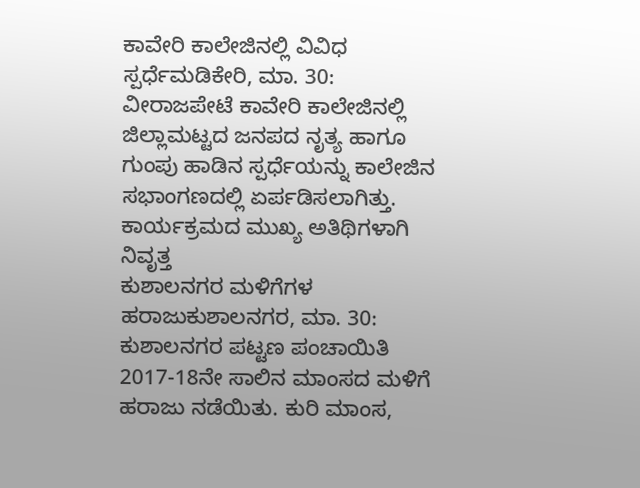ಕಾವೇರಿ ಕಾಲೇಜಿನಲ್ಲಿ ವಿವಿಧ ಸ್ಪರ್ಧೆಮಡಿಕೇರಿ, ಮಾ. 30: ವೀರಾಜಪೇಟೆ ಕಾವೇರಿ ಕಾಲೇಜಿನಲ್ಲಿ ಜಿಲ್ಲಾಮಟ್ಟದ ಜನಪದ ನೃತ್ಯ ಹಾಗೂ ಗುಂಪು ಹಾಡಿನ ಸ್ಪರ್ಧೆಯನ್ನು ಕಾಲೇಜಿನ ಸಭಾಂಗಣದಲ್ಲಿ ಏರ್ಪಡಿಸಲಾಗಿತ್ತು. ಕಾರ್ಯಕ್ರಮದ ಮುಖ್ಯ ಅತಿಥಿಗಳಾಗಿ ನಿವೃತ್ತ
ಕುಶಾಲನಗರ ಮಳಿಗೆಗಳ ಹರಾಜುಕುಶಾಲನಗರ, ಮಾ. 30: ಕುಶಾಲನಗರ ಪಟ್ಟಣ ಪಂಚಾಯಿತಿ 2017-18ನೇ ಸಾಲಿನ ಮಾಂಸದ ಮಳಿಗೆ ಹರಾಜು ನಡೆಯಿತು. ಕುರಿ ಮಾಂಸ,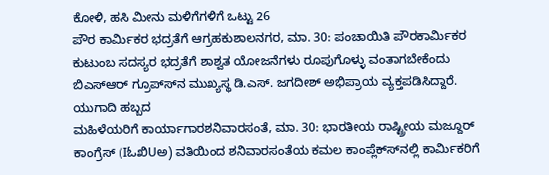ಕೋಳಿ, ಹಸಿ ಮೀನು ಮಳಿಗೆಗಳಿಗೆ ಒಟ್ಟು 26
ಪೌರ ಕಾರ್ಮಿಕರ ಭದ್ರತೆಗೆ ಆಗ್ರಹಕುಶಾಲನಗರ, ಮಾ. 30: ಪಂಚಾಯಿತಿ ಪೌರಕಾರ್ಮಿಕರ ಕುಟುಂಬ ಸದಸ್ಯರ ಭದ್ರತೆಗೆ ಶಾಶ್ವತ ಯೋಜನೆಗಳು ರೂಪುಗೊಳ್ಳು ವಂತಾಗಬೇಕೆಂದು ಬಿಎಸ್‍ಆರ್ ಗ್ರೂಪ್ಸ್‍ನ ಮುಖ್ಯಸ್ಥ ಡಿ.ಎಸ್. ಜಗದೀಶ್ ಅಭಿಪ್ರಾಯ ವ್ಯಕ್ತಪಡಿಸಿದ್ದಾರೆ. ಯುಗಾದಿ ಹಬ್ಬದ
ಮಹಿಳೆಯರಿಗೆ ಕಾರ್ಯಾಗಾರಶನಿವಾರಸಂತೆ, ಮಾ. 30: ಭಾರತೀಯ ರಾಷ್ಟ್ರೀಯ ಮಜ್ದೂರ್ ಕಾಂಗ್ರೆಸ್ (IಓಖಿUಅ) ವತಿಯಿಂದ ಶನಿವಾರಸಂತೆಯ ಕಮಲ ಕಾಂಪ್ಲೆಕ್ಸ್‍ನಲ್ಲಿ ಕಾರ್ಮಿಕರಿಗೆ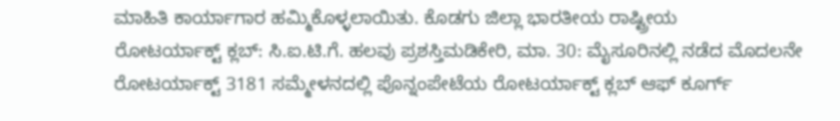ಮಾಹಿತಿ ಕಾರ್ಯಾಗಾರ ಹಮ್ಮಿಕೊಳ್ಳಲಾಯಿತು. ಕೊಡಗು ಜಿಲ್ಲಾ ಭಾರತೀಯ ರಾಷ್ಟ್ರೀಯ
ರೋಟರ್ಯಾಕ್ಟ್ ಕ್ಲಬ್: ಸಿ.ಐ.ಟಿ.ಗೆ. ಹಲವು ಪ್ರಶಸ್ತಿಮಡಿಕೇರಿ, ಮಾ. 30: ಮೈಸೂರಿನಲ್ಲಿ ನಡೆದ ಮೊದಲನೇ ರೋಟರ್ಯಾಕ್ಟ್ 3181 ಸಮ್ಮೇಳನದಲ್ಲಿ ಪೊನ್ನಂಪೇಟೆಯ ರೋಟರ್ಯಾಕ್ಟ್ ಕ್ಲಬ್ ಆಫ್ ಕೂರ್ಗ್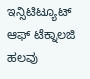ಇನ್ಸಿಟಿಟ್ಯೂಟ್ ಆಫ್ ಟೆಕ್ನಾಲಜಿ ಹಲವು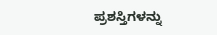ಪ್ರಶಸ್ತಿಗಳನ್ನು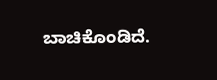ಬಾಚಿಕೊಂಡಿದೆ.